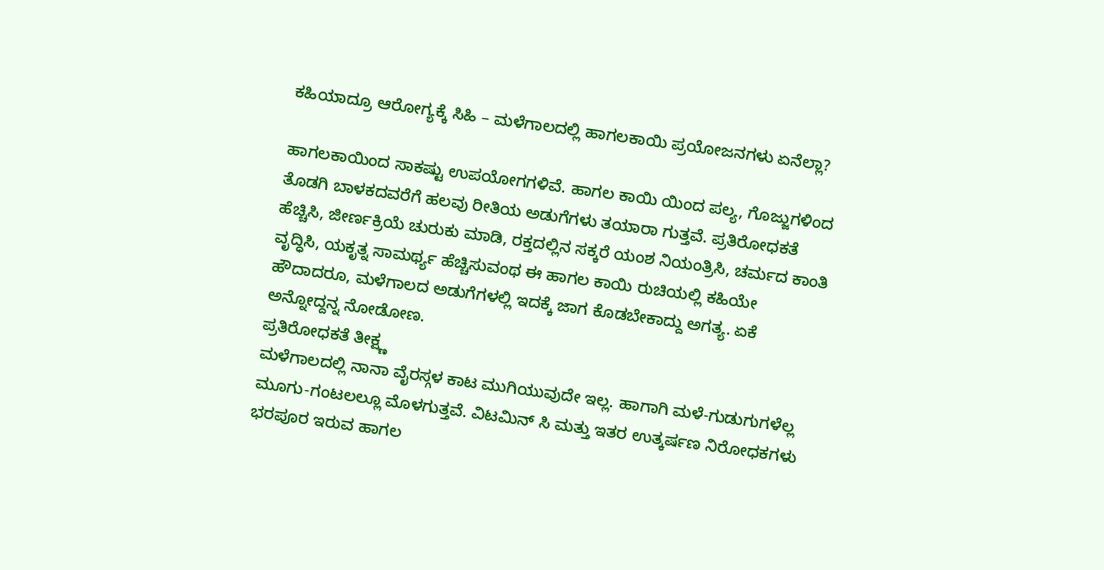ಕಹಿಯಾದ್ರೂ ಆರೋಗ್ಯಕ್ಕೆ ಸಿಹಿ – ಮಳೆಗಾಲದಲ್ಲಿ ಹಾಗಲಕಾಯಿ ಪ್ರಯೋಜನಗಳು ಏನೆಲ್ಲಾ?

ಹಾಗಲಕಾಯಿಂದ ಸಾಕಷ್ಟು ಉಪಯೋಗಗಳಿವೆ. ಹಾಗಲ ಕಾಯಿ ಯಿಂದ ಪಲ್ಯ, ಗೊಜ್ಜುಗಳಿಂದ ತೊಡಗಿ ಬಾಳಕದವರೆಗೆ ಹಲವು ರೀತಿಯ ಅಡುಗೆಗಳು ತಯಾರಾ ಗುತ್ತವೆ. ಪ್ರತಿರೋಧಕತೆ ಹೆಚ್ಚಿಸಿ, ಜೀರ್ಣಕ್ರಿಯೆ ಚುರುಕು ಮಾಡಿ, ರಕ್ತದಲ್ಲಿನ ಸಕ್ಕರೆ ಯಂಶ ನಿಯಂತ್ರಿಸಿ, ಚರ್ಮದ ಕಾಂತಿ ವೃದ್ಧಿಸಿ, ಯಕೃತ್ನ ಸಾಮರ್ಥ್ಯ ಹೆಚ್ಚಿಸುವಂಥ ಈ ಹಾಗಲ ಕಾಯಿ ರುಚಿಯಲ್ಲಿ ಕಹಿಯೇ ಹೌದಾದರೂ, ಮಳೆಗಾಲದ ಅಡುಗೆಗಳಲ್ಲಿ ಇದಕ್ಕೆ ಜಾಗ ಕೊಡಬೇಕಾದ್ದು ಅಗತ್ಯ. ಏಕೆ ಅನ್ನೋದ್ದನ್ನ ನೋಡೋಣ.
ಪ್ರತಿರೋಧಕತೆ ತೀಕ್ಷ್ಣ
ಮಳೆಗಾಲದಲ್ಲಿ ನಾನಾ ವೈರಸ್ಗಳ ಕಾಟ ಮುಗಿಯುವುದೇ ಇಲ್ಲ. ಹಾಗಾಗಿ ಮಳೆ-ಗುಡುಗುಗಳೆಲ್ಲ ಮೂಗು-ಗಂಟಲಲ್ಲೂ ಮೊಳಗುತ್ತವೆ. ವಿಟಮಿನ್ ಸಿ ಮತ್ತು ಇತರ ಉತ್ಕರ್ಷಣ ನಿರೋಧಕಗಳು ಭರಪೂರ ಇರುವ ಹಾಗಲ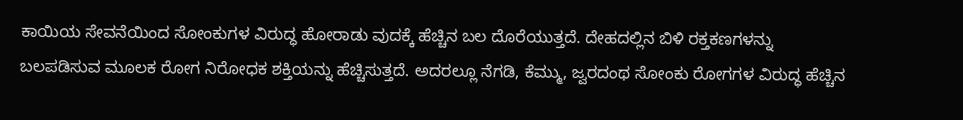ಕಾಯಿಯ ಸೇವನೆಯಿಂದ ಸೋಂಕುಗಳ ವಿರುದ್ಧ ಹೋರಾಡು ವುದಕ್ಕೆ ಹೆಚ್ಚಿನ ಬಲ ದೊರೆಯುತ್ತದೆ. ದೇಹದಲ್ಲಿನ ಬಿಳಿ ರಕ್ತಕಣಗಳನ್ನು ಬಲಪಡಿಸುವ ಮೂಲಕ ರೋಗ ನಿರೋಧಕ ಶಕ್ತಿಯನ್ನು ಹೆಚ್ಚಿಸುತ್ತದೆ. ಅದರಲ್ಲೂ ನೆಗಡಿ, ಕೆಮ್ಮು, ಜ್ವರದಂಥ ಸೋಂಕು ರೋಗಗಳ ವಿರುದ್ಧ ಹೆಚ್ಚಿನ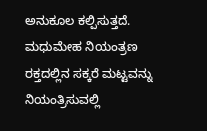ಅನುಕೂಲ ಕಲ್ಪಿಸುತ್ತದೆ.
ಮಧುಮೇಹ ನಿಯಂತ್ರಣ
ರಕ್ತದಲ್ಲಿನ ಸಕ್ಕರೆ ಮಟ್ಟವನ್ನು ನಿಯಂತ್ರಿಸುವಲ್ಲಿ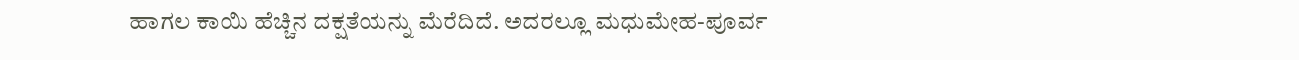ಹಾಗಲ ಕಾಯಿ ಹೆಚ್ಚಿನ ದಕ್ಷತೆಯನ್ನು ಮೆರೆದಿದೆ. ಅದರಲ್ಲೂ ಮಧುಮೇಹ-ಪೂರ್ವ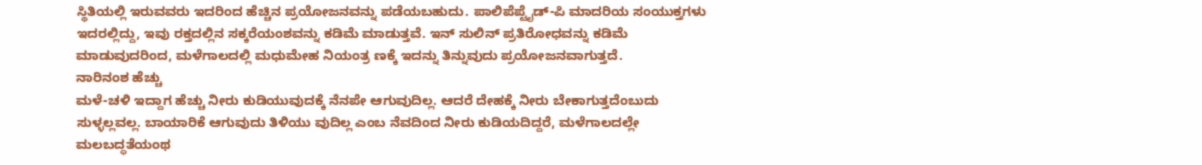ಸ್ಥಿತಿಯಲ್ಲಿ ಇರುವವರು ಇದರಿಂದ ಹೆಚ್ಚಿನ ಪ್ರಯೋಜನವನ್ನು ಪಡೆಯಬಹುದು. ಪಾಲಿಪೆಪ್ಟೈಡ್-ಪಿ ಮಾದರಿಯ ಸಂಯುಕ್ತಗಳು ಇದರಲ್ಲಿದ್ದು, ಇವು ರಕ್ತದಲ್ಲಿನ ಸಕ್ಕರೆಯಂಶವನ್ನು ಕಡಿಮೆ ಮಾಡುತ್ತವೆ. ಇನ್ ಸುಲಿನ್ ಪ್ರತಿರೋಧವನ್ನು ಕಡಿಮೆ ಮಾಡುವುದರಿಂದ, ಮಳೆಗಾಲದಲ್ಲಿ ಮಧುಮೇಹ ನಿಯಂತ್ರ ಣಕ್ಕೆ ಇದನ್ನು ತಿನ್ನುವುದು ಪ್ರಯೋಜನವಾಗುತ್ತದೆ.
ನಾರಿನಂಶ ಹೆಚ್ಚು
ಮಳೆ-ಚಳಿ ಇದ್ದಾಗ ಹೆಚ್ಚು ನೀರು ಕುಡಿಯುವುದಕ್ಕೆ ನೆನಪೇ ಆಗುವುದಿಲ್ಲ. ಆದರೆ ದೇಹಕ್ಕೆ ನೀರು ಬೇಕಾಗುತ್ತದೆಂಬುದು ಸುಳ್ಳಲ್ಲವಲ್ಲ. ಬಾಯಾರಿಕೆ ಆಗುವುದು ತಿಳಿಯು ವುದಿಲ್ಲ ಎಂಬ ನೆವದಿಂದ ನೀರು ಕುಡಿಯದಿದ್ದರೆ, ಮಳೆಗಾಲದಲ್ಲೇ ಮಲಬದ್ಧತೆಯಂಥ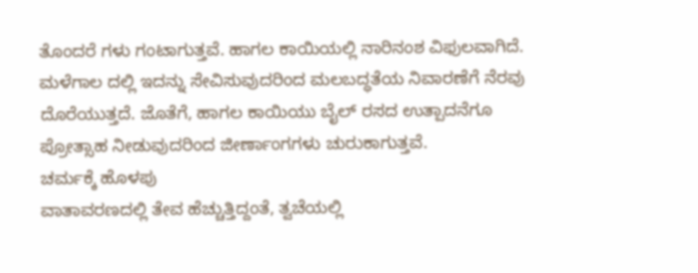ತೊಂದರೆ ಗಳು ಗಂಟಾಗುತ್ತವೆ. ಹಾಗಲ ಕಾಯಿಯಲ್ಲಿ ನಾರಿನಂಶ ವಿಫುಲವಾಗಿದೆ. ಮಳೆಗಾಲ ದಲ್ಲಿ ಇದನ್ನು ಸೇವಿಸುವುದರಿಂದ ಮಲಬದ್ಧತೆಯ ನಿವಾರಣೆಗೆ ನೆರವು ದೊರೆಯುತ್ತದೆ. ಜೊತೆಗೆ, ಹಾಗಲ ಕಾಯಿಯು ಬೈಲ್ ರಸದ ಉತ್ಪಾದನೆಗೂ ಪ್ರೋತ್ಸಾಹ ನೀಡುವುದರಿಂದ ಜೀರ್ಣಾಂಗಗಳು ಚುರುಕಾಗುತ್ತವೆ.
ಚರ್ಮಕ್ಕೆ ಹೊಳಪು
ವಾತಾವರಣದಲ್ಲಿ ತೇವ ಹೆಚ್ಚುತ್ತಿದ್ದಂತೆ, ತ್ವಚೆಯಲ್ಲಿ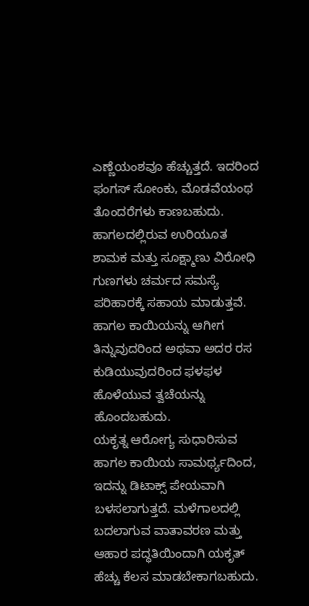ಎಣ್ಣೆಯಂಶವೂ ಹೆಚ್ಚುತ್ತದೆ. ಇದರಿಂದ ಫಂಗಸ್ ಸೋಂಕು, ಮೊಡವೆಯಂಥ ತೊಂದರೆಗಳು ಕಾಣಬಹುದು. ಹಾಗಲದಲ್ಲಿರುವ ಉರಿಯೂತ ಶಾಮಕ ಮತ್ತು ಸೂಕ್ಷ್ಮಾಣು ವಿರೋಧಿ ಗುಣಗಳು ಚರ್ಮದ ಸಮಸ್ಯೆ ಪರಿಹಾರಕ್ಕೆ ಸಹಾಯ ಮಾಡುತ್ತವೆ. ಹಾಗಲ ಕಾಯಿಯನ್ನು ಆಗೀಗ ತಿನ್ನುವುದರಿಂದ ಅಥವಾ ಅದರ ರಸ ಕುಡಿಯುವುದರಿಂದ ಫಳಫಳ ಹೊಳೆಯುವ ತ್ವಚೆಯನ್ನು ಹೊಂದಬಹುದು.
ಯಕೃತ್ನ ಆರೋಗ್ಯ ಸುಧಾರಿಸುವ ಹಾಗಲ ಕಾಯಿಯ ಸಾಮರ್ಥ್ಯದಿಂದ, ಇದನ್ನು ಡಿಟಾಕ್ಸ್ ಪೇಯವಾಗಿ ಬಳಸಲಾಗುತ್ತದೆ. ಮಳೆಗಾಲದಲ್ಲಿ ಬದಲಾಗುವ ವಾತಾವರಣ ಮತ್ತು ಆಹಾರ ಪದ್ಧತಿಯಿಂದಾಗಿ ಯಕೃತ್ ಹೆಚ್ಚು ಕೆಲಸ ಮಾಡಬೇಕಾಗಬಹುದು.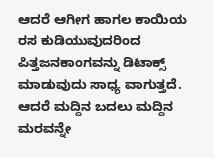ಆದರೆ ಆಗೀಗ ಹಾಗಲ ಕಾಯಿಯ ರಸ ಕುಡಿಯುವುದರಿಂದ ಪಿತ್ತಜನಕಾಂಗವನ್ನು ಡಿಟಾಕ್ಸ್ ಮಾಡುವುದು ಸಾಧ್ಯ ವಾಗುತ್ತದೆ. ಆದರೆ ಮದ್ದಿನ ಬದಲು ಮದ್ದಿನ ಮರವನ್ನೇ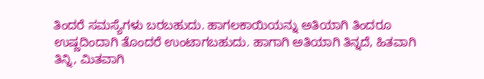ತಿಂದರೆ ಸಮಸ್ಯೆಗಳು ಬರಬಹುದು. ಹಾಗಲಕಾಯಿಯನ್ನು ಅತಿಯಾಗಿ ತಿಂದರೂ ಉಷ್ಣದಿಂದಾಗಿ ತೊಂದರೆ ಉಂಟಾಗಬಹುದು. ಹಾಗಾಗಿ ಅತಿಯಾಗಿ ತಿನ್ನದೆ, ಹಿತವಾಗಿ ತಿನ್ನಿ, ಮಿತವಾಗಿ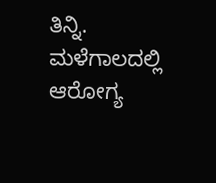ತಿನ್ನಿ. ಮಳೆಗಾಲದಲ್ಲಿ ಆರೋಗ್ಯ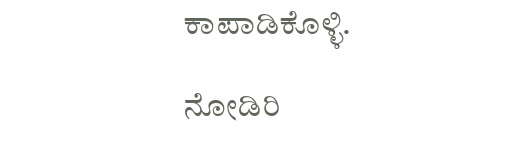ಕಾಪಾಡಿಕೊಳ್ಳಿ.

ನೋಡಿರಿ